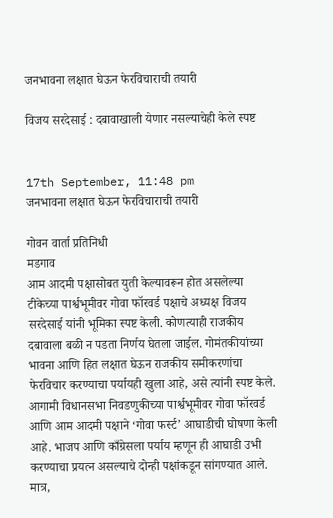जनभावना लक्षात घेऊन फेरविचाराची तयारी

विजय सरदेसाई : दबावाखाली येणार नसल्याचेही केले स्पष्ट


17th September, 11:48 pm
जनभावना लक्षात घेऊन फेरविचाराची तयारी

गोवन वार्ता प्रतिनिधी
मडगाव
आम आदमी पक्षासोबत युती केल्यावरून होत असलेल्या टीकेच्या पार्श्वभूमीवर गोवा फॉरवर्ड पक्षाचे अध्यक्ष विजय सरदेसाई यांनी भूमिका स्पष्ट केली. कोणत्याही राजकीय दबावाला बळी न पडता निर्णय घेतला जाईल. गोमंतकीयांच्या भावना आणि हित लक्षात घेऊन राजकीय समीकरणांचा फेरविचार करण्याचा पर्यायही खुला आहे, असे त्यांनी स्पष्ट केले.
आगामी विधानसभा निवडणुकीच्या पार्श्वभूमीवर गोवा फॉरवर्ड आणि आम आदमी पक्षाने ‘गोवा फर्स्ट’ आघाडीची घोषणा केली आहे. भाजप आणि काँग्रेसला पर्याय म्हणून ही आघाडी उभी करण्याचा प्रयत्न असल्याचे दोन्ही पक्षांकडून सांगण्यात आले. मात्र,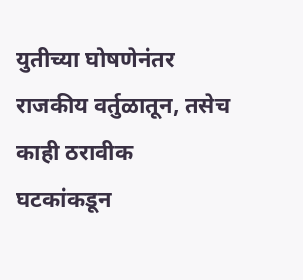युतीच्या घोषणेनंतर राजकीय वर्तुळातून, तसेच काही ठरावीक घटकांकडून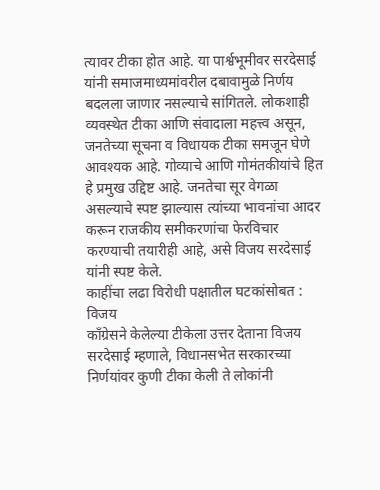त्यावर टीका होत आहे. या पार्श्वभूमीवर सरदेसाई यांनी समाजमाध्यमांवरील दबावामुळे निर्णय बदलला जाणार नसल्याचे सांगितले. लोकशाही व्यवस्थेत टीका आणि संवादाला महत्त्व असून, जनतेच्या सूचना व विधायक टीका समजून घेणे आवश्यक आहे. गोव्याचे आणि गोमंतकीयांचे हित हे प्रमुख उद्दिष्ट आहे. जनतेचा सूर वेगळा असल्याचे स्पष्ट झाल्यास त्यांच्या भावनांचा आदर करून राजकीय समीकरणांचा फेरविचार करण्याची तयारीही आहे, असे विजय सरदेसाई यांनी स्पष्ट केले.
काहींचा लढा विरोधी पक्षातील घटकांसोबत : विजय
काँग्रेसने केलेल्या टीकेला उत्तर देताना विजय सरदेसाई म्हणाले, विधानसभेत सरकारच्या निर्णयांवर कुणी टीका केली ते लोकांनी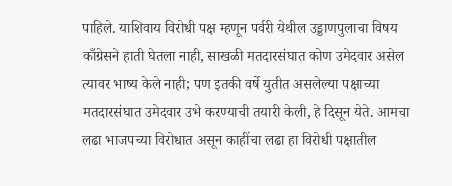पाहिले. याशिवाय विरोधी पक्ष म्हणून पर्वरी येथील उड्डाणपुलाचा विषय काँग्रेसने हाती घेतला नाही, साखळी मतदारसंघात कोण उमेदवार असेल त्यावर भाष्य केले नाही; पण इतकी वर्षे युतीत असलेल्या पक्षाच्या मतदारसंघात उमेदवार उभे करण्याची तयारी केली, हे दिसून येते. आमचा लढा भाजपच्या विरोधात असून काहींचा लढा हा विरोधी पक्षातील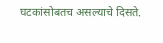घटकांसोबतच असल्याचे दिसते.